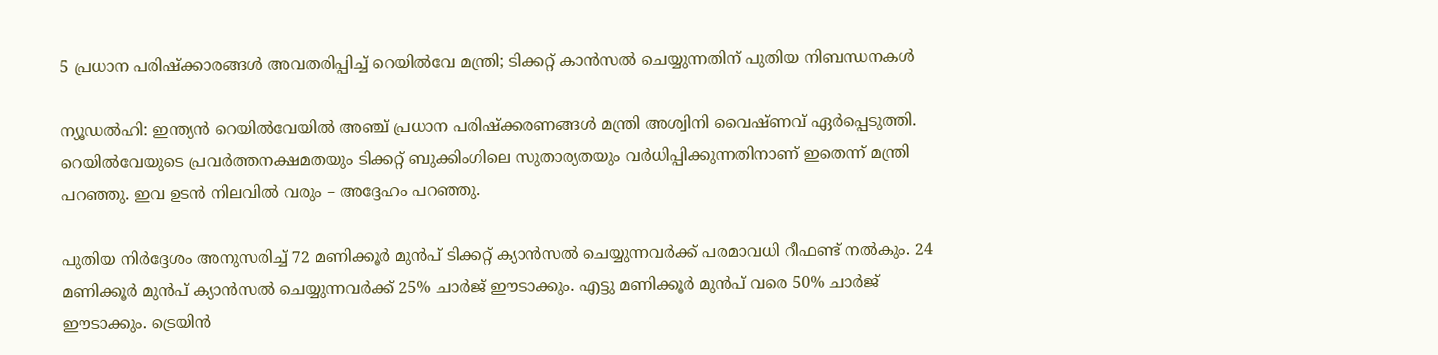5 പ്രധാന പരിഷ്‌ക്കാരങ്ങള്‍ അവതരിപ്പിച്ച് റെയില്‍വേ മന്ത്രി; ടിക്കറ്റ് കാന്‍സല്‍ ചെയ്യുന്നതിന് പുതിയ നിബന്ധനകള്‍

ന്യൂഡല്‍ഹി: ഇന്ത്യന്‍ റെയില്‍വേയില്‍ അഞ്ച് പ്രധാന പരിഷ്‌ക്കരണങ്ങള്‍ മന്ത്രി അശ്വിനി വൈഷ്ണവ് ഏര്‍പ്പെടുത്തി. റെയില്‍വേയുടെ പ്രവര്‍ത്തനക്ഷമതയും ടിക്കറ്റ് ബുക്കിംഗിലെ സുതാര്യതയും വര്‍ധിപ്പിക്കുന്നതിനാണ് ഇതെന്ന് മന്ത്രി പറഞ്ഞു. ഇവ ഉടന്‍ നിലവില്‍ വരും – അദ്ദേഹം പറഞ്ഞു.

പുതിയ നിര്‍ദ്ദേശം അനുസരിച്ച് 72 മണിക്കൂര്‍ മുന്‍പ് ടിക്കറ്റ് ക്യാന്‍സല്‍ ചെയ്യുന്നവര്‍ക്ക് പരമാവധി റീഫണ്ട് നല്‍കും. 24 മണിക്കൂര്‍ മുന്‍പ് ക്യാന്‍സല്‍ ചെയ്യുന്നവര്‍ക്ക് 25% ചാര്‍ജ് ഈടാക്കും. എട്ടു മണിക്കൂര്‍ മുന്‍പ് വരെ 50% ചാര്‍ജ് ഈടാക്കും. ട്രെയിന്‍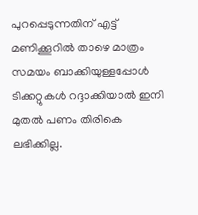പുറപ്പെടുന്നതിന് എട്ട് മണിക്കൂറില്‍ താഴെ മാത്രം സമയം ബാക്കിയുള്ളപ്പോള്‍ ടിക്കറ്റുകള്‍ റദ്ദാക്കിയാല്‍ ഇനി മുതല്‍ പണം തിരികെ ലഭിക്കില്ല.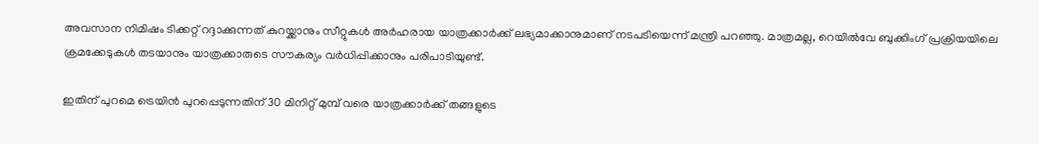അവസാന നിമിഷം ടിക്കറ്റ് റദ്ദാക്കുന്നത് കുറയ്ക്കാനും സീറ്റുകള്‍ അര്‍ഹരായ യാത്രക്കാര്‍ക്ക് ലഭ്യമാക്കാനുമാണ് നടപടിയെന്ന് മന്ത്രി പറഞ്ഞു. മാത്രമല്ല, റെയില്‍വേ ബുക്കിംഗ് പ്രക്രിയയിലെ ക്രമക്കേടുകള്‍ തടയാനും യാത്രക്കാരുടെ സൗകര്യം വര്‍ധിപ്പിക്കാനും പരിപാടിയുണ്ട്.

ഇതിന് പുറമെ ട്രെയിന്‍ പുറപ്പെടുന്നതിന് 30 മിനിറ്റ് മുമ്പ് വരെ യാത്രക്കാര്‍ക്ക് തങ്ങളുടെ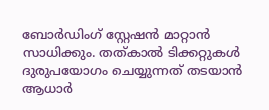ബോര്‍ഡിംഗ് സ്റ്റേഷന്‍ മാറ്റാന്‍ സാധിക്കും. തത്കാല്‍ ടിക്കറ്റുകള്‍ ദുരുപയോഗം ചെയ്യുന്നത് തടയാന്‍ ആധാര്‍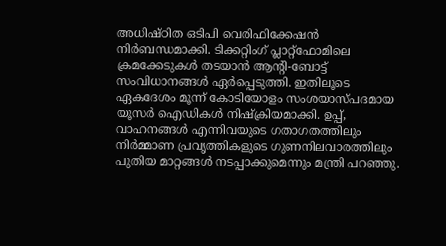അധിഷ്ഠിത ഒടിപി വെരിഫിക്കേഷന്‍ നിര്‍ബന്ധമാക്കി. ടിക്കറ്റിംഗ് പ്ലാറ്റ്ഫോമിലെ ക്രമക്കേടുകള്‍ തടയാന്‍ ആന്റി-ബോട്ട് സംവിധാനങ്ങള്‍ ഏര്‍പ്പെടുത്തി. ഇതിലൂടെ ഏകദേശം മൂന്ന് കോടിയോളം സംശയാസ്പദമായ യൂസര്‍ ഐഡികള്‍ നിഷ്‌ക്രിയമാക്കി. ഉപ്പ്, വാഹനങ്ങള്‍ എന്നിവയുടെ ഗതാഗതത്തിലും നിര്‍മ്മാണ പ്രവൃത്തികളുടെ ഗുണനിലവാരത്തിലും പുതിയ മാറ്റങ്ങള്‍ നടപ്പാക്കുമെന്നും മന്ത്രി പറഞ്ഞു.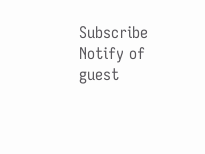Subscribe
Notify of
guest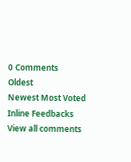0 Comments
Oldest
Newest Most Voted
Inline Feedbacks
View all comments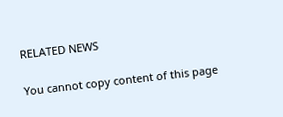RELATED NEWS

You cannot copy content of this page